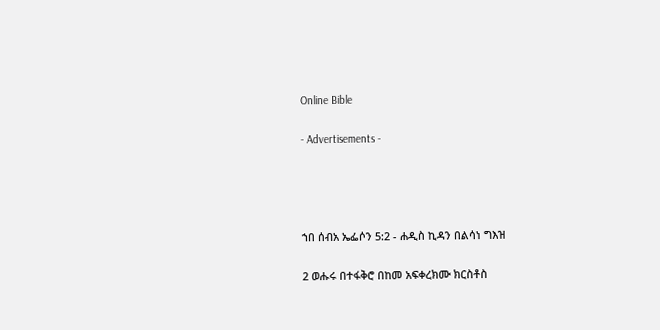Online Bible

- Advertisements -




ኀበ ሰብአ ኤፌሶን 5:2 - ሐዲስ ኪዳን በልሳነ ግእዝ

2 ወሑሩ በተፋቅሮ በከመ አፍቀረክሙ ክርስቶስ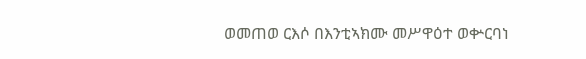ወመጠወ ርእሶ በእንቲኣክሙ መሥዋዕተ ወቍርባነ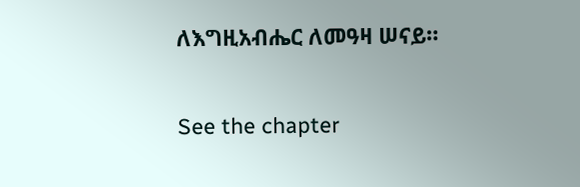ለእግዚአብሔር ለመዓዛ ሠናይ።

See the chapter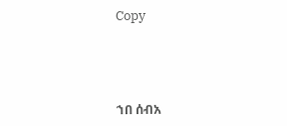Copy




ኀበ ሰብአ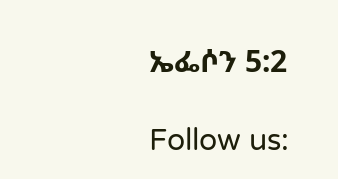ኤፌሶን 5:2

Follow us: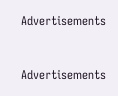Advertisements


Advertisements